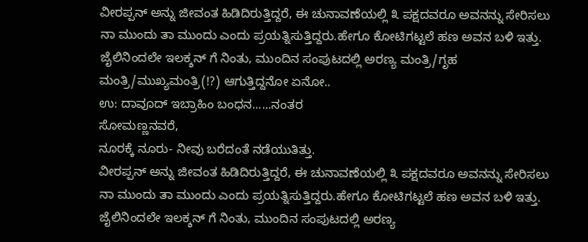ವೀರಪ್ಪನ್ ಅನ್ನು ಜೀವಂತ ಹಿಡಿದಿರುತ್ತಿದ್ದರೆ, ಈ ಚುನಾವಣೆಯಲ್ಲಿ ೩ ಪಕ್ಷದವರೂ ಅವನನ್ನು ಸೇರಿಸಲು ನಾ ಮುಂದು ತಾ ಮುಂದು ಎಂದು ಪ್ರಯತ್ನಿಸುತ್ತಿದ್ದರು.ಹೇಗೂ ಕೋಟಿಗಟ್ಟಲೆ ಹಣ ಅವನ ಬಳಿ ಇತ್ತು.
ಜೈಲಿನಿಂದಲೇ ಇಲಕ್ಶನ್ ಗೆ ನಿಂತು, ಮುಂದಿನ ಸಂಪುಟದಲ್ಲಿ ಅರಣ್ಯ ಮಂತ್ರಿ/ಗೃಹ ಮಂತ್ರಿ/ಮುಖ್ಯಮಂತ್ರಿ(!?) ಆಗುತ್ತಿದ್ದನೋ ಏನೋ..
ಉ: ದಾವೂದ್ ಇಬ್ರಾಹಿಂ ಬಂಧನ......ನಂತರ
ಸೋಮಣ್ಣನವರೆ,
ನೂರಕ್ಕೆ ನೂರು- ನೀವು ಬರೆದಂತೆ ನಡೆಯುತಿತ್ತು.
ವೀರಪ್ಪನ್ ಅನ್ನು ಜೀವಂತ ಹಿಡಿದಿರುತ್ತಿದ್ದರೆ, ಈ ಚುನಾವಣೆಯಲ್ಲಿ ೩ ಪಕ್ಷದವರೂ ಅವನನ್ನು ಸೇರಿಸಲು ನಾ ಮುಂದು ತಾ ಮುಂದು ಎಂದು ಪ್ರಯತ್ನಿಸುತ್ತಿದ್ದರು.ಹೇಗೂ ಕೋಟಿಗಟ್ಟಲೆ ಹಣ ಅವನ ಬಳಿ ಇತ್ತು.
ಜೈಲಿನಿಂದಲೇ ಇಲಕ್ಶನ್ ಗೆ ನಿಂತು, ಮುಂದಿನ ಸಂಪುಟದಲ್ಲಿ ಅರಣ್ಯ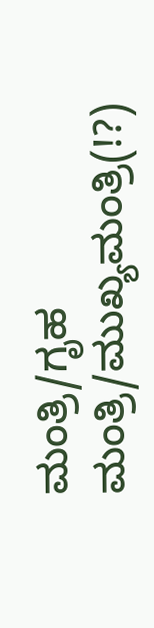ಮಂತ್ರಿ/ಗೃಹ ಮಂತ್ರಿ/ಮುಖ್ಯಮಂತ್ರಿ(!?)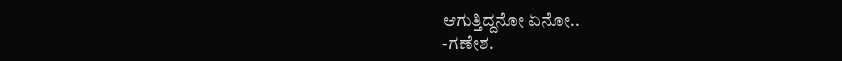ಆಗುತ್ತಿದ್ದನೋ ಏನೋ..
-ಗಣೇಶ.